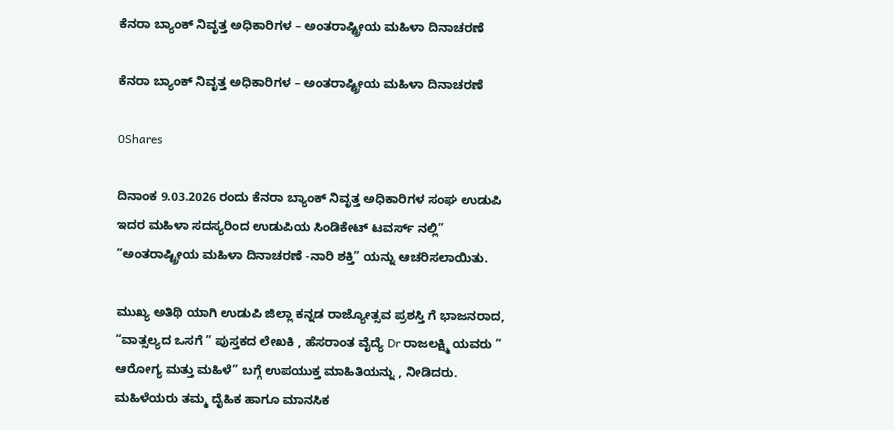ಕೆನರಾ ಬ್ಯಾಂಕ್ ನಿವೃತ್ತ ಅಧಿಕಾರಿಗಳ – ಅಂತರಾಷ್ಟ್ರೀಯ ಮಹಿಳಾ ದಿನಾಚರಣೆ

ಕೆನರಾ ಬ್ಯಾಂಕ್ ನಿವೃತ್ತ ಅಧಿಕಾರಿಗಳ – ಅಂತರಾಷ್ಟ್ರೀಯ ಮಹಿಳಾ ದಿನಾಚರಣೆ

0Shares

ದಿನಾಂಕ 9.03.2026 ರಂದು ಕೆನರಾ ಬ್ಯಾಂಕ್ ನಿವೃತ್ತ ಅಧಿಕಾರಿಗಳ ಸಂಘ ಉಡುಪಿ ಇದರ ಮಹಿಳಾ ಸದಸ್ಯರಿಂದ ಉಡುಪಿಯ ಸಿಂಡಿಕೇಟ್ ಟವರ್ಸ್ ನಲ್ಲಿ” “ಅಂತರಾಷ್ಟ್ರೀಯ ಮಹಿಳಾ ದಿನಾಚರಣೆ -ನಾರಿ ಶಕ್ತಿ” ಯನ್ನು ಆಚರಿಸಲಾಯಿತು.

ಮುಖ್ಯ ಅತಿಥಿ ಯಾಗಿ ಉಡುಪಿ ಜಿಲ್ಲಾ ಕನ್ನಡ ರಾಜ್ಯೋತ್ಸವ ಪ್ರಶಸ್ತಿ ಗೆ ಭಾಜನರಾದ, “ವಾತ್ಸಲ್ಯದ ಒಸಗೆ ” ಪುಸ್ತಕದ ಲೇಖಕಿ , ಹೆಸರಾಂತ ವೈದ್ಯೆ Dr ರಾಜಲಕ್ಷ್ಮಿ ಯವರು ” ಆರೋಗ್ಯ ಮತ್ತು ಮಹಿಳೆ” ಬಗ್ಗೆ ಉಪಯುಕ್ತ ಮಾಹಿತಿಯನ್ನು , ನೀಡಿದರು. ಮಹಿಳೆಯರು ತಮ್ಮ ದೈಹಿಕ ಹಾಗೂ ಮಾನಸಿಕ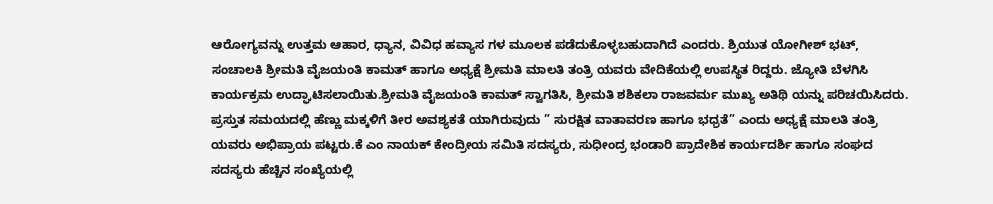ಆರೋಗ್ಯವನ್ನು ಉತ್ತಮ ಆಹಾರ, ಧ್ಯಾನ, ವಿವಿಧ ಹವ್ಯಾಸ ಗಳ ಮೂಲಕ ಪಡೆದುಕೊಳ್ಳಬಹುದಾಗಿದೆ ಎಂದರು. ಶ್ರಿಯುತ ಯೋಗೀಶ್ ಭಟ್, ಸಂಚಾಲಕಿ ಶ್ರೀಮತಿ ವೈಜಯಂತಿ ಕಾಮತ್ ಹಾಗೂ ಅಧ್ಯಕ್ಷೆ ಶ್ರೀಮತಿ ಮಾಲತಿ ತಂತ್ರಿ ಯವರು ವೇದಿಕೆಯಲ್ಲಿ ಉಪಸ್ಥಿತ ರಿದ್ದರು. ಜ್ಯೋತಿ ಬೆಳಗಿಸಿ ಕಾರ್ಯಕ್ರಮ ಉದ್ಘಾಟಿಸಲಾಯಿತು.ಶ್ರೀಮತಿ ವೈಜಯಂತಿ ಕಾಮತ್ ಸ್ವಾಗತಿಸಿ, ಶ್ರೀಮತಿ ಶಶಿಕಲಾ ರಾಜವರ್ಮ ಮುಖ್ಯ ಅತಿಥಿ ಯನ್ನು ಪರಿಚಯಿಸಿದರು. ಪ್ರಸ್ತುತ ಸಮಯದಲ್ಲಿ ಹೆಣ್ಣು ಮಕ್ಕಳಿಗೆ ತೀರ ಅವಶ್ಯಕತೆ ಯಾಗಿರುವುದು ” ಸುರಕ್ಷಿತ ವಾತಾವರಣ ಹಾಗೂ ಭಧ್ರತೆ” ಎಂದು ಅಧ್ಯಕ್ಷೆ ಮಾಲತಿ ತಂತ್ರಿ ಯವರು ಅಭಿಪ್ರಾಯ ಪಟ್ಟರು.ಕೆ ಎಂ ನಾಯಕ್ ಕೇಂದ್ರೀಯ ಸಮಿತಿ ಸದಸ್ಯರು, ಸುಧೀಂದ್ರ ಭಂಡಾರಿ ಪ್ರಾದೇಶಿಕ ಕಾರ್ಯದರ್ಶಿ ಹಾಗೂ ಸಂಘದ ಸದಸ್ಯರು ಹೆಚ್ಚಿನ ಸಂಖ್ಯೆಯಲ್ಲಿ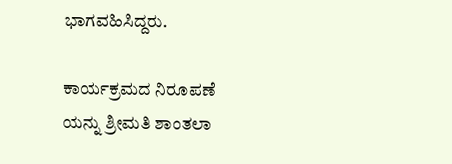ಭಾಗವಹಿಸಿದ್ದರು.

ಕಾರ್ಯಕ್ರಮದ ನಿರೂಪಣೆ ಯನ್ನು ಶ್ರೀಮತಿ ಶಾಂತಲಾ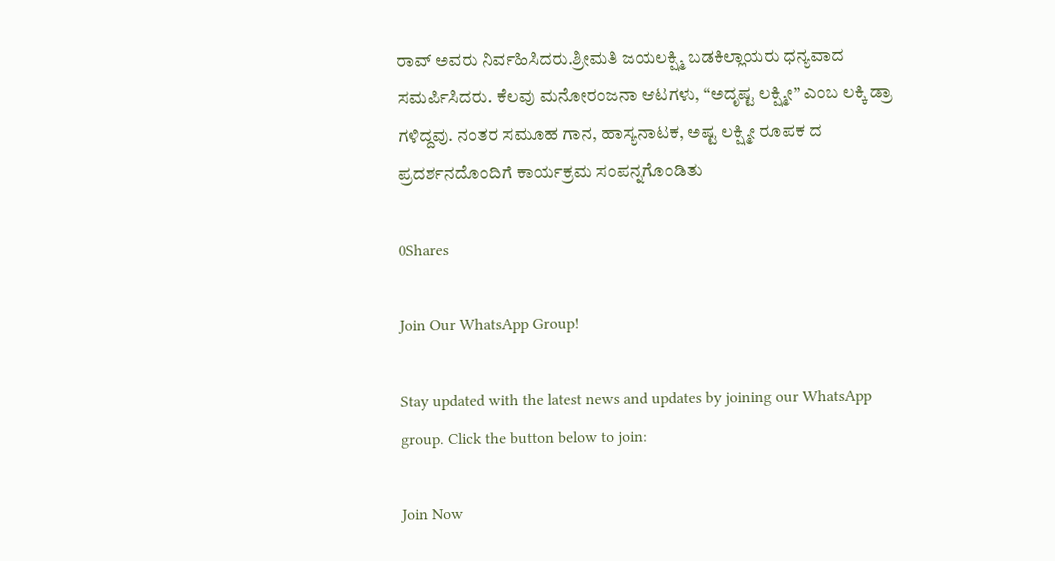ರಾವ್ ಅವರು ನಿರ್ವಹಿಸಿದರು.ಶ್ರೀಮತಿ ಜಯಲಕ್ಷ್ಮಿ ಬಡಕಿಲ್ಲಾಯರು ಧನ್ಯವಾದ ಸಮರ್ಪಿಸಿದರು. ಕೆಲವು ಮನೋರಂಜನಾ ಆಟಗಳು, “ಅದೃಷ್ಟ ಲಕ್ಷ್ಮೀ” ಎಂಬ ಲಕ್ಕಿ ಡ್ರಾ ಗಳಿದ್ದವು. ನಂತರ ಸಮೂಹ ಗಾನ, ಹಾಸ್ಯನಾಟಕ, ಅಷ್ಟ ಲಕ್ಷ್ಮೀ ರೂಪಕ ದ ಪ್ರದರ್ಶನದೊಂದಿಗೆ ಕಾರ್ಯಕ್ರಮ ಸಂಪನ್ನಗೊಂಡಿತು

0Shares

Join Our WhatsApp Group!

Stay updated with the latest news and updates by joining our WhatsApp group. Click the button below to join:

Join Now